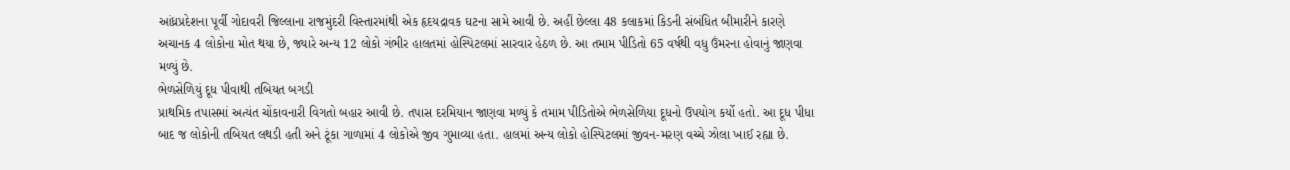આંધ્રપ્રદેશના પૂર્વી ગોદાવરી જિલ્લાના રાજમુંદરી વિસ્તારમાંથી એક હૃદયદ્રાવક ઘટના સામે આવી છે. અહીં છેલ્લા 48 કલાકમાં કિડની સંબંધિત બીમારીને કારણે અચાનક 4 લોકોના મોત થયા છે, જ્યારે અન્ય 12 લોકો ગંભીર હાલતમાં હોસ્પિટલમાં સારવાર હેઠળ છે. આ તમામ પીડિતો 65 વર્ષથી વધુ ઉંમરના હોવાનું જાણવા મળ્યું છે.
ભેળસેળિયું દૂધ પીવાથી તબિયત બગડી
પ્રાથમિક તપાસમાં અત્યંત ચોંકાવનારી વિગતો બહાર આવી છે. તપાસ દરમિયાન જાણવા મળ્યું કે તમામ પીડિતોએ ભેળસેળિયા દૂધનો ઉપયોગ કર્યો હતો. આ દૂધ પીધા બાદ જ લોકોની તબિયત લથડી હતી અને ટૂંકા ગાળામાં 4 લોકોએ જીવ ગુમાવ્યા હતા. હાલમાં અન્ય લોકો હોસ્પિટલમાં જીવન-મરણ વચ્ચે ઝોલા ખાઈ રહ્યા છે.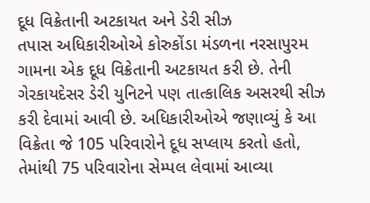દૂધ વિક્રેતાની અટકાયત અને ડેરી સીઝ
તપાસ અધિકારીઓએ કોરુકોંડા મંડળના નરસાપુરમ ગામના એક દૂધ વિક્રેતાની અટકાયત કરી છે. તેની ગેરકાયદેસર ડેરી યુનિટને પણ તાત્કાલિક અસરથી સીઝ કરી દેવામાં આવી છે. અધિકારીઓએ જણાવ્યું કે આ વિક્રેતા જે 105 પરિવારોને દૂધ સપ્લાય કરતો હતો, તેમાંથી 75 પરિવારોના સેમ્પલ લેવામાં આવ્યા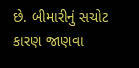છે. બીમારીનું સચોટ કારણ જાણવા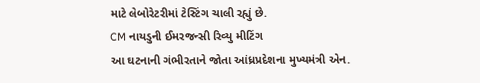માટે લેબોરેટરીમાં ટેસ્ટિંગ ચાલી રહ્યું છે.
CM નાયડુની ઈમરજન્સી રિવ્યુ મીટિંગ
આ ઘટનાની ગંભીરતાને જોતા આંધ્રપ્રદેશના મુખ્યમંત્રી એન.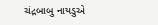ચંદ્રબાબુ નાયડુએ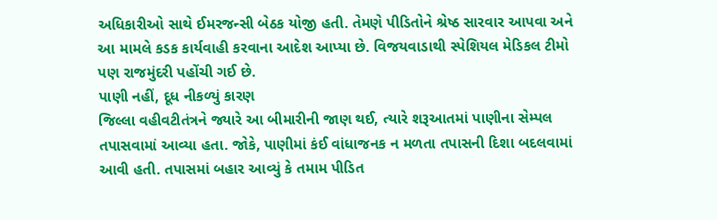અધિકારીઓ સાથે ઈમરજન્સી બેઠક યોજી હતી. તેમણે પીડિતોને શ્રેષ્ઠ સારવાર આપવા અને આ મામલે કડક કાર્યવાહી કરવાના આદેશ આપ્યા છે. વિજયવાડાથી સ્પેશિયલ મેડિકલ ટીમો પણ રાજમુંદરી પહોંચી ગઈ છે.
પાણી નહીં, દૂધ નીકળ્યું કારણ
જિલ્લા વહીવટીતંત્રને જ્યારે આ બીમારીની જાણ થઈ, ત્યારે શરૂઆતમાં પાણીના સેમ્પલ તપાસવામાં આવ્યા હતા. જોકે, પાણીમાં કંઈ વાંધાજનક ન મળતા તપાસની દિશા બદલવામાં આવી હતી. તપાસમાં બહાર આવ્યું કે તમામ પીડિત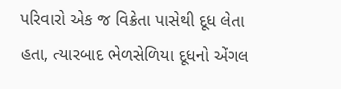પરિવારો એક જ વિક્રેતા પાસેથી દૂધ લેતા હતા, ત્યારબાદ ભેળસેળિયા દૂધનો એંગલ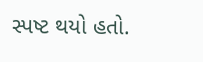સ્પષ્ટ થયો હતો.